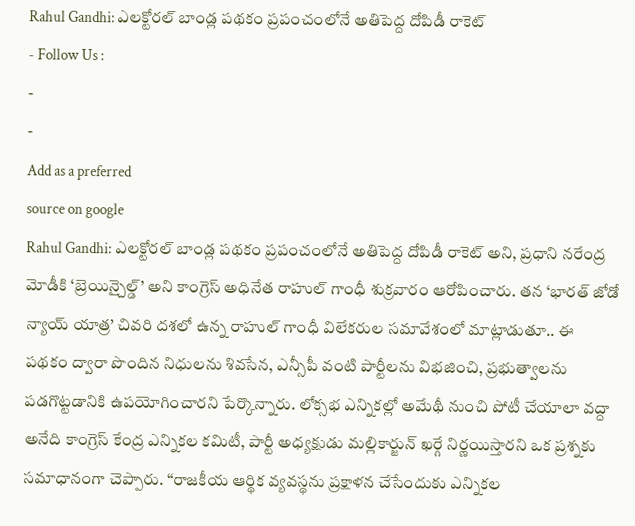Rahul Gandhi: ఎలక్టోరల్ బాండ్ల పథకం ప్రపంచంలోనే అతిపెద్ద దోపిడీ రాకెట్
- Follow Us :
-
-
Add as a preferred
source on google
Rahul Gandhi: ఎలక్టోరల్ బాండ్ల పథకం ప్రపంచంలోనే అతిపెద్ద దోపిడీ రాకెట్ అని, ప్రధాని నరేంద్ర మోడీకి ‘బ్రెయిన్చైల్డ్’ అని కాంగ్రెస్ అధినేత రాహుల్ గాంధీ శుక్రవారం ఆరోపించారు. తన ‘భారత్ జోడో న్యాయ్ యాత్ర’ చివరి దశలో ఉన్న రాహుల్ గాంధీ విలేకరుల సమావేశంలో మాట్లాడుతూ.. ఈ పథకం ద్వారా పొందిన నిధులను శివసేన, ఎన్సీపీ వంటి పార్టీలను విభజించి, ప్రభుత్వాలను పడగొట్టడానికి ఉపయోగించారని పేర్కొన్నారు. లోక్సభ ఎన్నికల్లో అమేథీ నుంచి పోటీ చేయాలా వద్దా అనేది కాంగ్రెస్ కేంద్ర ఎన్నికల కమిటీ, పార్టీ అధ్యక్షుడు మల్లికార్జున్ ఖర్గే నిర్ణయిస్తారని ఒక ప్రశ్నకు సమాధానంగా చెప్పారు. “రాజకీయ ఆర్థిక వ్యవస్థను ప్రక్షాళన చేసేందుకు ఎన్నికల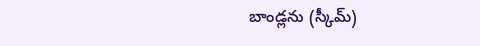బాండ్లను (స్కీమ్)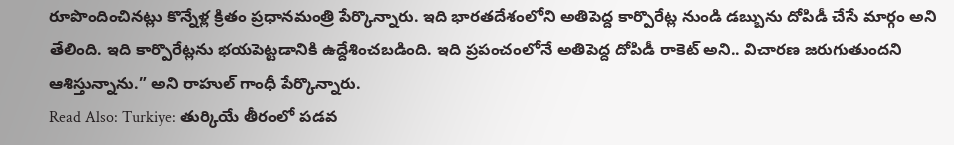రూపొందించినట్లు కొన్నేళ్ల క్రితం ప్రధానమంత్రి పేర్కొన్నారు. ఇది భారతదేశంలోని అతిపెద్ద కార్పొరేట్ల నుండి డబ్బును దోపిడీ చేసే మార్గం అని తేలింది. ఇది కార్పొరేట్లను భయపెట్టడానికి ఉద్దేశించబడింది. ఇది ప్రపంచంలోనే అతిపెద్ద దోపిడీ రాకెట్ అని.. విచారణ జరుగుతుందని ఆశిస్తున్నాను.” అని రాహుల్ గాంధీ పేర్కొన్నారు.
Read Also: Turkiye: తుర్కియే తీరంలో పడవ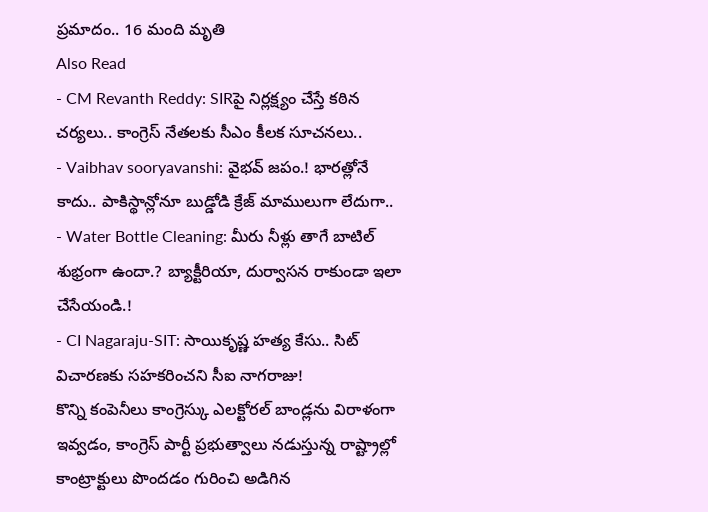ప్రమాదం.. 16 మంది మృతి
Also Read
- CM Revanth Reddy: SIRపై నిర్లక్ష్యం చేస్తే కఠిన చర్యలు.. కాంగ్రెస్ నేతలకు సీఎం కీలక సూచనలు..
- Vaibhav sooryavanshi: వైభవ్ జపం.! భారత్లోనే కాదు.. పాకిస్థాన్లోనూ బుడ్డోడి క్రేజ్ మాములుగా లేదుగా..
- Water Bottle Cleaning: మీరు నీళ్లు తాగే బాటిల్ శుభ్రంగా ఉందా.? బ్యాక్టీరియా, దుర్వాసన రాకుండా ఇలా చేసేయండి.!
- CI Nagaraju-SIT: సాయికృష్ణ హత్య కేసు.. సిట్ విచారణకు సహకరించని సీఐ నాగరాజు!
కొన్ని కంపెనీలు కాంగ్రెస్కు ఎలక్టోరల్ బాండ్లను విరాళంగా ఇవ్వడం, కాంగ్రెస్ పార్టీ ప్రభుత్వాలు నడుస్తున్న రాష్ట్రాల్లో కాంట్రాక్టులు పొందడం గురించి అడిగిన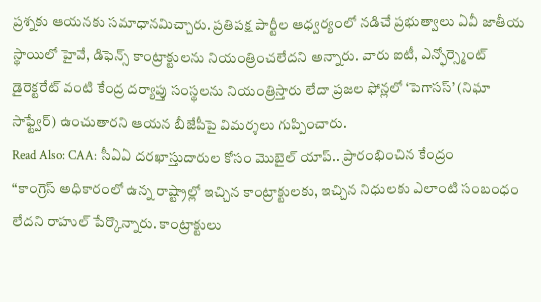ప్రశ్నకు ఆయనకు సమాధానమిచ్చారు. ప్రతిపక్ష పార్టీల ఆధ్వర్యంలో నడిచే ప్రభుత్వాలు ఏవీ జాతీయ స్థాయిలో హైవే, డిఫెన్స్ కాంట్రాక్టులను నియంత్రించలేదని అన్నారు. వారు ఐటీ, ఎన్ఫోర్స్మెంట్ డైరెక్టరేట్ వంటి కేంద్ర దర్యాప్తు సంస్థలను నియంత్రిస్తారు లేదా ప్రజల ఫోన్లలో ‘పెగాసస్’ (నిఘా సాఫ్ట్వేర్) ఉంచుతారని ఆయన బీజేపీపై విమర్శలు గుప్పించారు.
Read Also: CAA: సీఏఏ దరఖాస్తుదారుల కోసం మొబైల్ యాప్.. ప్రారంభించిన కేంద్రం
“కాంగ్రెస్ అధికారంలో ఉన్న రాష్ట్రాల్లో ఇచ్చిన కాంట్రాక్టులకు, ఇచ్చిన నిధులకు ఎలాంటి సంబంధం లేదని రాహుల్ పేర్కొన్నారు. కాంట్రాక్టులు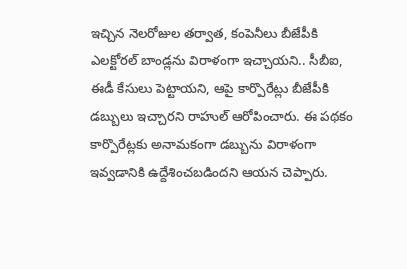ఇచ్చిన నెలరోజుల తర్వాత, కంపెనీలు బీజేపీకి ఎలక్టోరల్ బాండ్లను విరాళంగా ఇచ్చాయని.. సీబీఐ, ఈడీ కేసులు పెట్టాయని, ఆపై కార్పొరేట్లు బీజేపీకి డబ్బులు ఇచ్చారని రాహుల్ ఆరోపించారు. ఈ పథకం కార్పొరేట్లకు అనామకంగా డబ్బును విరాళంగా ఇవ్వడానికి ఉద్దేశించబడిందని ఆయన చెప్పారు.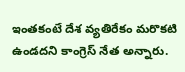ఇంతకంటే దేశ వ్యతిరేకం మరొకటి ఉండదని కాంగ్రెస్ నేత అన్నారు.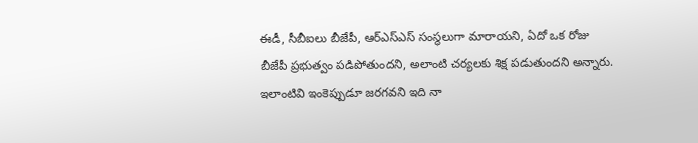ఈడీ, సీబీఐలు బీజేపీ, ఆర్ఎస్ఎస్ సంస్థలుగా మారాయని, ఏదో ఒక రోజు బీజేపీ ప్రభుత్వం పడిపోతుందని, అలాంటి చర్యలకు శిక్ష పడుతుందని అన్నారు. ఇలాంటివి ఇంకెప్పుడూ జరగవని ఇది నా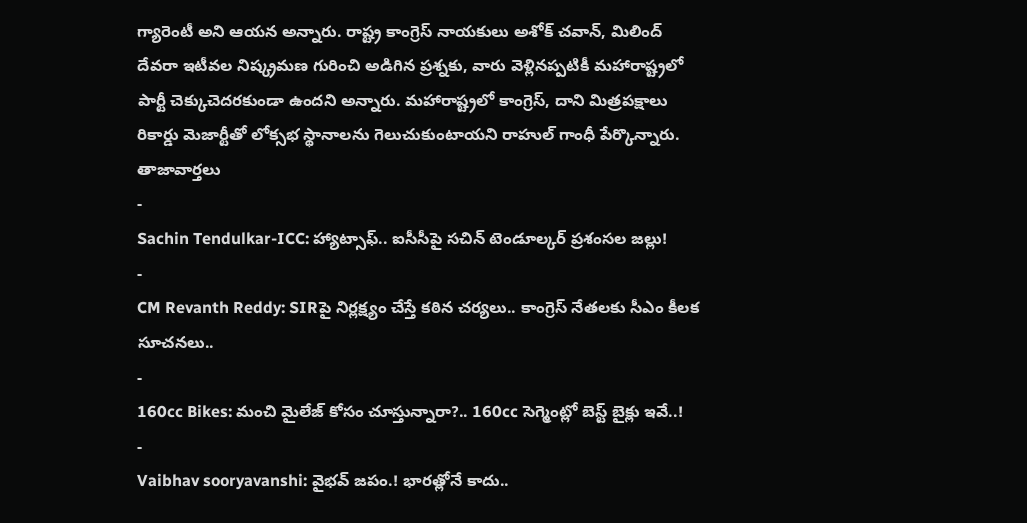గ్యారెంటీ అని ఆయన అన్నారు. రాష్ట్ర కాంగ్రెస్ నాయకులు అశోక్ చవాన్, మిలింద్ దేవరా ఇటీవల నిష్క్రమణ గురించి అడిగిన ప్రశ్నకు, వారు వెళ్లినప్పటికీ మహారాష్ట్రలో పార్టీ చెక్కుచెదరకుండా ఉందని అన్నారు. మహారాష్ట్రలో కాంగ్రెస్, దాని మిత్రపక్షాలు రికార్డు మెజార్టీతో లోక్సభ స్థానాలను గెలుచుకుంటాయని రాహుల్ గాంధీ పేర్కొన్నారు.
తాజావార్తలు
-
Sachin Tendulkar-ICC: హ్యాట్సాఫ్.. ఐసీసీపై సచిన్ టెండూల్కర్ ప్రశంసల జల్లు!
-
CM Revanth Reddy: SIRపై నిర్లక్ష్యం చేస్తే కఠిన చర్యలు.. కాంగ్రెస్ నేతలకు సీఎం కీలక సూచనలు..
-
160cc Bikes: మంచి మైలేజ్ కోసం చూస్తున్నారా?.. 160cc సెగ్మెంట్లో బెస్ట్ బైక్లు ఇవే..!
-
Vaibhav sooryavanshi: వైభవ్ జపం.! భారత్లోనే కాదు..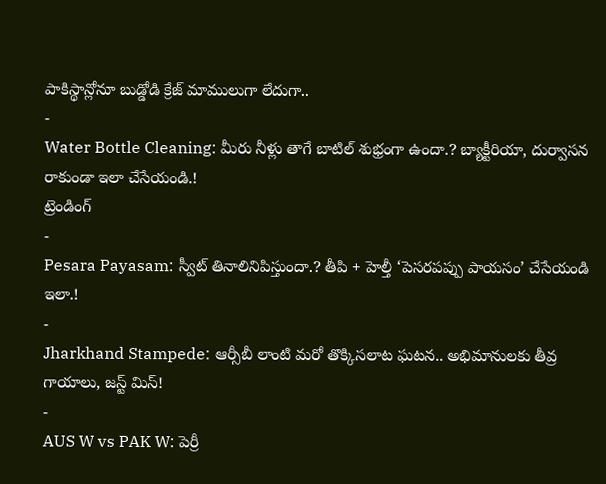పాకిస్థాన్లోనూ బుడ్డోడి క్రేజ్ మాములుగా లేదుగా..
-
Water Bottle Cleaning: మీరు నీళ్లు తాగే బాటిల్ శుభ్రంగా ఉందా.? బ్యాక్టీరియా, దుర్వాసన రాకుండా ఇలా చేసేయండి.!
ట్రెండింగ్
-
Pesara Payasam: స్వీట్ తినాలినిపిస్తుందా.? తీపి + హెల్తీ ‘పెసరపప్పు పాయసం’ చేసేయండి ఇలా.!
-
Jharkhand Stampede: ఆర్సీబీ లాంటి మరో తొక్కిసలాట ఘటన.. అభిమానులకు తీవ్ర గాయాలు, జస్ట్ మిస్!
-
AUS W vs PAK W: పెర్రీ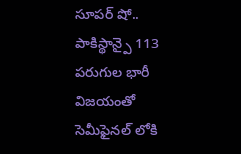సూపర్ షో.. పాకిస్థాన్పై 113 పరుగుల భారీ విజయంతో సెమీఫైనల్ లోకి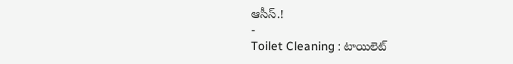ఆసీస్.!
-
Toilet Cleaning : టాయిలెట్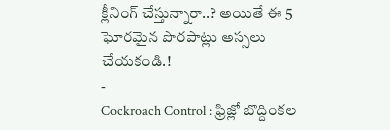క్లీనింగ్ చేస్తున్నారా..? అయితే ఈ 5 ఘోరమైన పొరపాట్లు అస్సలు చేయకండి.!
-
Cockroach Control : ఫ్రిజ్లో బొద్దింకల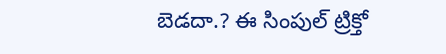బెడదా.? ఈ సింపుల్ ట్రిక్తో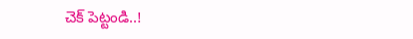చెక్ పెట్టండి..!